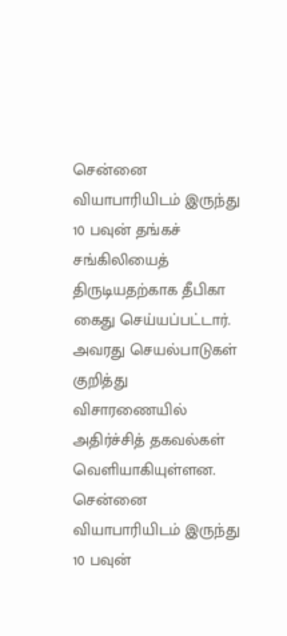சென்னை வியாபாரியிடம் இருந்து 10 பவுன் தங்கச் சங்கிலியைத் திருடியதற்காக தீபிகா கைது செய்யப்பட்டார். அவரது செயல்பாடுகள் குறித்து விசாரணையில் அதிர்ச்சித் தகவல்கள் வெளியாகியுள்ளன.
சென்னை வியாபாரியிடம் இருந்து 10 பவுன்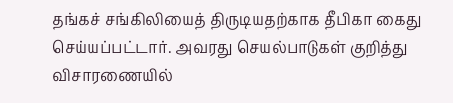தங்கச் சங்கிலியைத் திருடியதற்காக தீபிகா கைது செய்யப்பட்டார். அவரது செயல்பாடுகள் குறித்து விசாரணையில்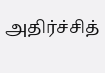அதிர்ச்சித்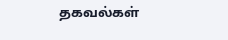தகவல்கள்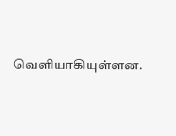வெளியாகியுள்ளன.